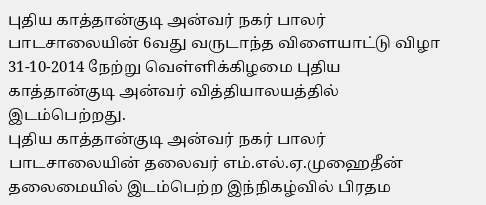புதிய காத்தான்குடி அன்வர் நகர் பாலர் பாடசாலையின் 6வது வருடாந்த விளையாட்டு விழா 31-10-2014 நேற்று வெள்ளிக்கிழமை புதிய காத்தான்குடி அன்வர் வித்தியாலயத்தில் இடம்பெற்றது.
புதிய காத்தான்குடி அன்வர் நகர் பாலர் பாடசாலையின் தலைவர் எம்.எல்.ஏ.முஹைதீன் தலைமையில் இடம்பெற்ற இந்நிகழ்வில் பிரதம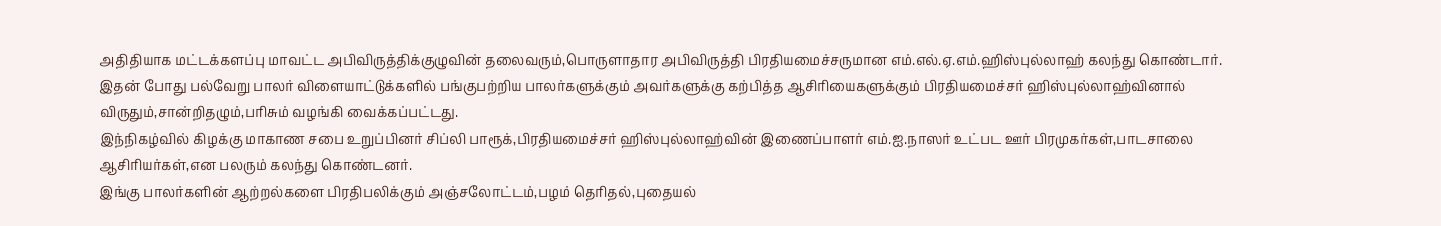அதிதியாக மட்டக்களப்பு மாவட்ட அபிவிருத்திக்குழுவின் தலைவரும்,பொருளாதார அபிவிருத்தி பிரதியமைச்சருமான எம்.எல்.ஏ.எம்.ஹிஸ்புல்லாஹ் கலந்து கொண்டார்.
இதன் போது பல்வேறு பாலர் விளையாட்டுக்களில் பங்குபற்றிய பாலர்களுக்கும் அவர்களுக்கு கற்பித்த ஆசிரியைகளுக்கும் பிரதியமைச்சர் ஹிஸ்புல்லாஹ்வினால் விருதும்,சான்றிதழும்,பரிசும் வழங்கி வைக்கப்பட்டது.
இந்நிகழ்வில் கிழக்கு மாகாண சபை உறுப்பினர் சிப்லி பாரூக்,பிரதியமைச்சர் ஹிஸ்புல்லாஹ்வின் இணைப்பாளர் எம்.ஐ.நாஸர் உட்பட ஊர் பிரமுகர்கள்,பாடசாலை ஆசிரியர்கள்,என பலரும் கலந்து கொண்டனர்.
இங்கு பாலர்களின் ஆற்றல்களை பிரதிபலிக்கும் அஞ்சலோட்டம்,பழம் தெரிதல்,புதையல்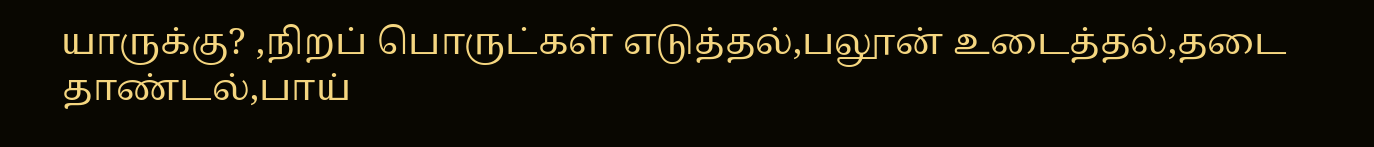யாருக்கு? ,நிறப் பொருட்கள் எடுத்தல்,பலூன் உடைத்தல்,தடை தாண்டல்,பாய்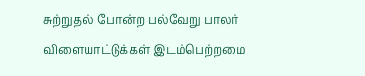சுற்றுதல் போன்ற பல்வேறு பாலர் விளையாட்டுக்கள் இடம்பெற்றமை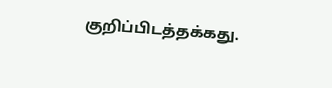குறிப்பிடத்தக்கது.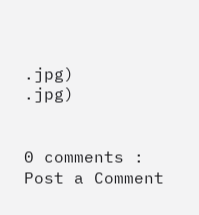.jpg)
.jpg)


0 comments :
Post a Comment